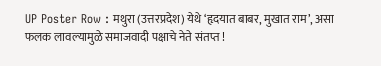UP Poster Row : मथुरा (उत्तरप्रदेश) येथे ‘हृदयात बाबर, मुखात राम’, असा फलक लावल्यामुळे समाजवादी पक्षाचे नेते संतप्त !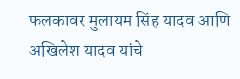फलकावर मुलायम सिंह यादव आणि अखिलेश यादव यांचे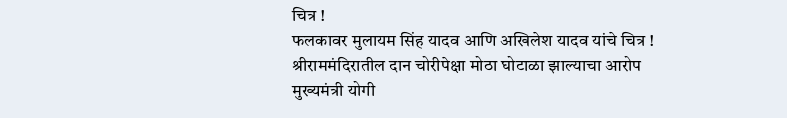चित्र !
फलकावर मुलायम सिंह यादव आणि अखिलेश यादव यांचे चित्र !
श्रीराममंदिरातील दान चोरीपेक्षा मोठा घोटाळा झाल्याचा आरोप
मुख्यमंत्री योगी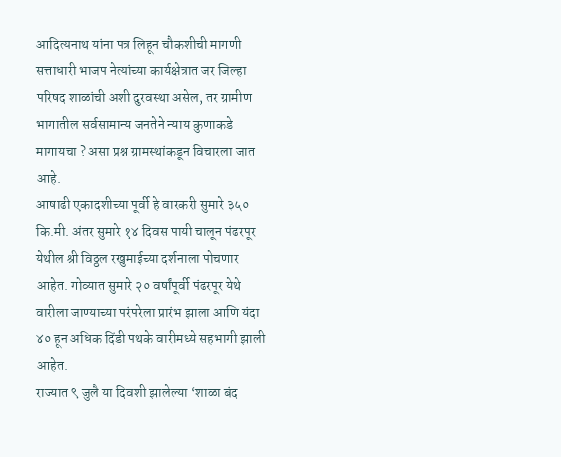आदित्यनाथ यांना पत्र लिहून चौकशीची मागणी
सत्ताधारी भाजप नेत्यांच्या कार्यक्षेत्रात जर जिल्हा परिषद शाळांची अशी दुरवस्था असेल, तर ग्रामीण भागातील सर्वसामान्य जनतेने न्याय कुणाकडे मागायचा ? असा प्रश्न ग्रामस्थांकडून विचारला जात आहे.
आषाढी एकादशीच्या पूर्वी हे वारकरी सुमारे ३५० कि.मी. अंतर सुमारे १४ दिवस पायी चालून पंढरपूर येथील श्री विठ्ठल रखुमाईच्या दर्शनाला पोचणार आहेत. गोव्यात सुमारे २० वर्षांपूर्वी पंढरपूर येथे वारीला जाण्याच्या परंपरेला प्रारंभ झाला आणि यंदा ४० हून अधिक दिंडी पथके वारीमध्ये सहभागी झाली आहेत.
राज्यात ९ जुलै या दिवशी झालेल्या ‘शाळा बंद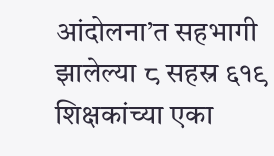आंदोलना’त सहभागी झालेल्या ८ सहस्र ६१९ शिक्षकांच्या एका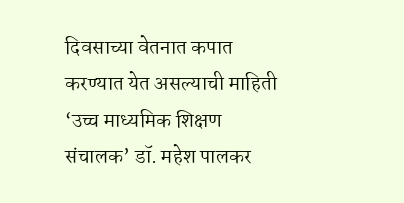दिवसाच्या वेतनात कपात करण्यात येत असल्याची माहिती ‘उच्च माध्यमिक शिक्षण संचालक’ डॉ. महेश पालकर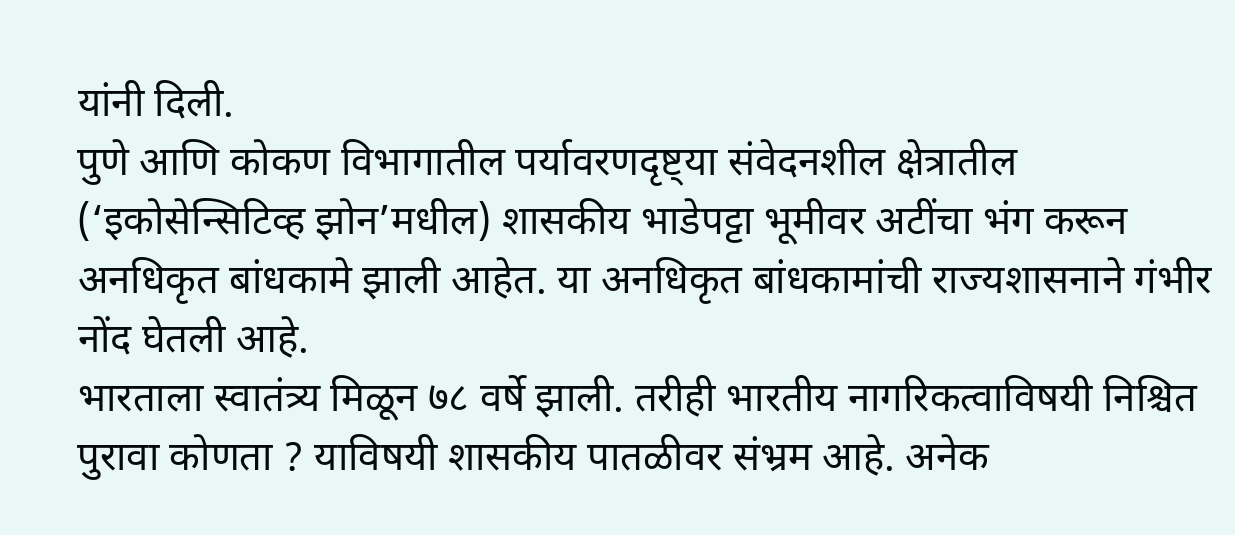यांनी दिली.
पुणे आणि कोकण विभागातील पर्यावरणदृष्ट्या संवेदनशील क्षेत्रातील (‘इकोसेन्सिटिव्ह झोन’मधील) शासकीय भाडेपट्टा भूमीवर अटींचा भंग करून अनधिकृत बांधकामे झाली आहेत. या अनधिकृत बांधकामांची राज्यशासनाने गंभीर नोंद घेतली आहे.
भारताला स्वातंत्र्य मिळून ७८ वर्षे झाली. तरीही भारतीय नागरिकत्वाविषयी निश्चित पुरावा कोणता ? याविषयी शासकीय पातळीवर संभ्रम आहे. अनेक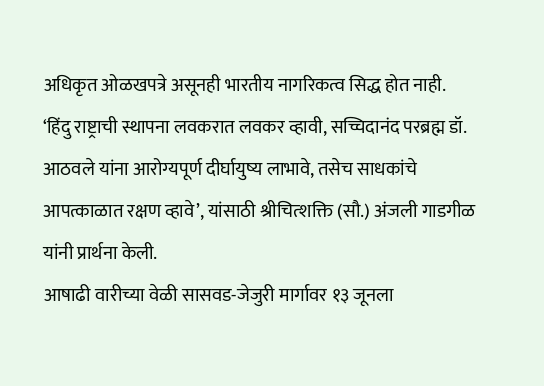अधिकृत ओळखपत्रे असूनही भारतीय नागरिकत्व सिद्ध होत नाही.
‘हिंदु राष्ट्राची स्थापना लवकरात लवकर व्हावी, सच्चिदानंद परब्रह्म डॉ. आठवले यांना आरोग्यपूर्ण दीर्घायुष्य लाभावे, तसेच साधकांचे आपत्काळात रक्षण व्हावे’, यांसाठी श्रीचित्शक्ति (सौ.) अंजली गाडगीळ यांनी प्रार्थना केली.
आषाढी वारीच्या वेळी सासवड-जेजुरी मार्गावर १३ जूनला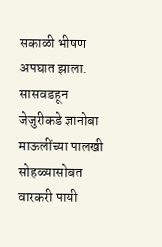सकाळी भीषण अपघात झाला. सासवडहून जेजुरीकडे ज्ञानोबा माऊलींच्या पालखी सोहळ्यासोबत वारकरी पायी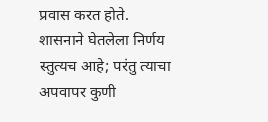प्रवास करत होते.
शासनाने घेतलेला निर्णय स्तुत्यच आहे; परंतु त्याचा अपवापर कुणी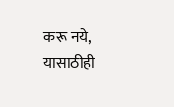करू नये, यासाठीही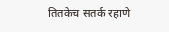तितकेच सतर्क रहाणे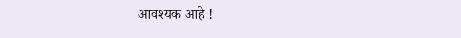आवश्यक आहे !